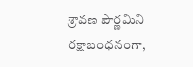శ్రావణ పౌర్ణమిని రక్షాబంధనంగా,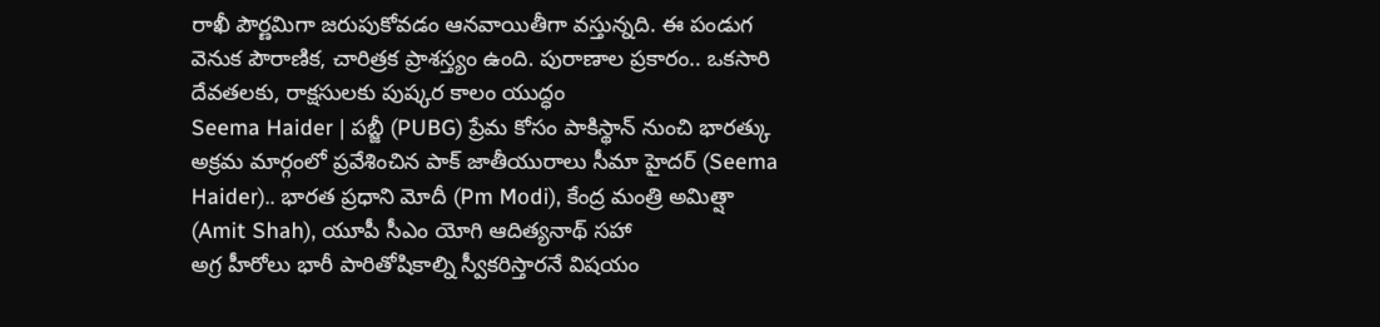రాఖీ పౌర్ణమిగా జరుపుకోవడం ఆనవాయితీగా వస్తున్నది. ఈ పండుగ వెనుక పౌరాణిక, చారిత్రక ప్రాశస్త్యం ఉంది. పురాణాల ప్రకారం.. ఒకసారి దేవతలకు, రాక్షసులకు పుష్కర కాలం యుద్ధం
Seema Haider | పబ్జీ (PUBG) ప్రేమ కోసం పాకిస్థాన్ నుంచి భారత్కు అక్రమ మార్గంలో ప్రవేశించిన పాక్ జాతీయురాలు సీమా హైదర్ (Seema Haider).. భారత ప్రధాని మోదీ (Pm Modi), కేంద్ర మంత్రి అమిత్షా (Amit Shah), యూపీ సీఎం యోగి ఆదిత్యనాథ్ సహా
అగ్ర హీరోలు భారీ పారితోషికాల్ని స్వీకరిస్తారనే విషయం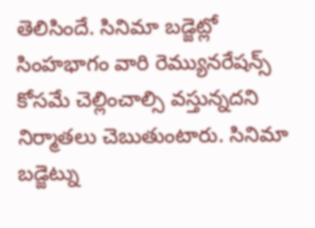తెలిసిందే. సినిమా బడ్జెట్లో సింహభాగం వారి రెమ్యునరేషన్స్ కోసమే చెల్లించాల్సి వస్తున్నదని నిర్మాతలు చెబుతుంటారు. సినిమా బడ్జెట్ను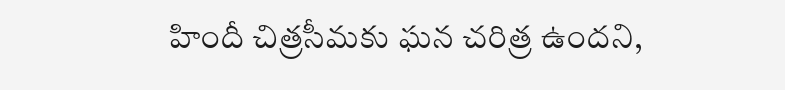హిందీ చిత్రసీమకు ఘన చరిత్ర ఉందని,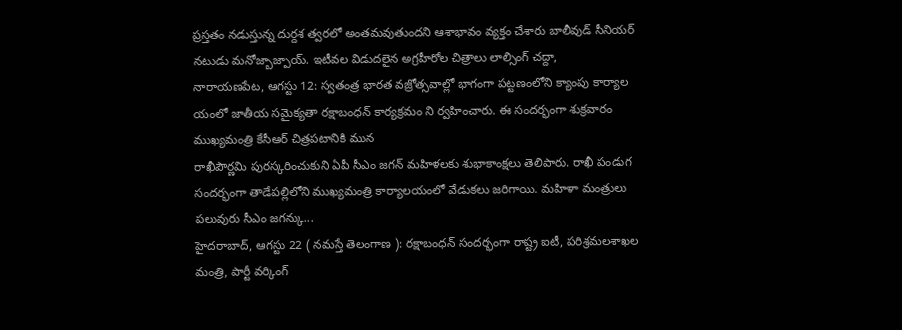ప్రస్తతం నడుస్తున్న దుర్దశ త్వరలో అంతమవుతుందని ఆశాభావం వ్యక్తం చేశారు బాలీవుడ్ సీనియర్ నటుడు మనోజ్బాజ్పాయ్. ఇటీవల విడుదలైన అగ్రహీరోల చిత్రాలు లాల్సింగ్ చద్దా,
నారాయణపేట, ఆగస్టు 12: స్వతంత్ర భారత వజ్రోత్సవాల్లో భాగంగా పట్టణంలోని క్యాంపు కార్యాల యంలో జాతీయ సమైక్యతా రక్షాబంధన్ కార్యక్రమం ని ర్వహించారు. ఈ సందర్భంగా శుక్రవారం ముఖ్యమంత్రి కేసీఆర్ చిత్రపటానికి మున
రాఖీపౌర్ణమి పురస్కరించుకుని ఏపీ సీఎం జగన్ మహిళలకు శుభాకాంక్షలు తెలిపారు. రాఖీ పండుగ సందర్భంగా తాడేపల్లిలోని ముఖ్యమంత్రి కార్యాలయంలో వేడుకలు జరిగాయి. మహిళా మంత్రులు పలువురు సీఎం జగన్కు...
హైదరాబాద్, ఆగస్టు 22 ( నమస్తే తెలంగాణ ): రక్షాబంధన్ సందర్భంగా రాష్ట్ర ఐటీ, పరిశ్రమలశాఖల మంత్రి, పార్టీ వర్కింగ్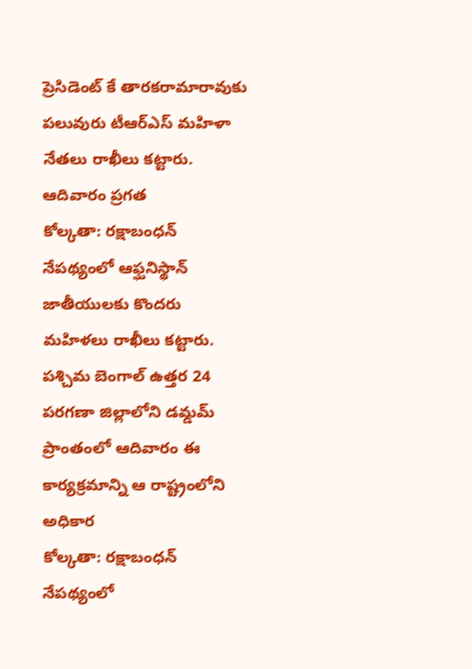ప్రెసిడెంట్ కే తారకరామారావుకు పలువురు టీఆర్ఎస్ మహిళా నేతలు రాఖీలు కట్టారు. ఆదివారం ప్రగత
కోల్కతా: రక్షాబంధన్ నేపథ్యంలో ఆఫ్ఘనిస్థాన్ జాతీయులకు కొందరు మహిళలు రాఖీలు కట్టారు. పశ్చిమ బెంగాల్ ఉత్తర 24 పరగణా జిల్లాలోని డమ్డమ్ ప్రాంతంలో ఆదివారం ఈ కార్యక్రమాన్ని ఆ రాష్ట్రంలోని అధికార
కోల్కతా: రక్షాబంధన్ నేపథ్యంలో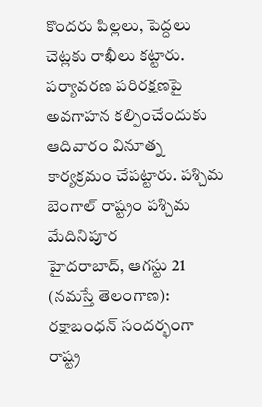కొందరు పిల్లలు, పెద్దలు చెట్లకు రాఖీలు కట్టారు. పర్యావరణ పరిరక్షణపై అవగాహన కల్పించేందుకు ఆదివారం వినూత్న కార్యక్రమం చేపట్టారు. పశ్చిమ బెంగాల్ రాష్ట్రం పశ్చిమ మేదినిపూర
హైదరాబాద్, ఆగస్టు 21 (నమస్తే తెలంగాణ): రక్షాబంధన్ సందర్భంగా రాష్ట్ర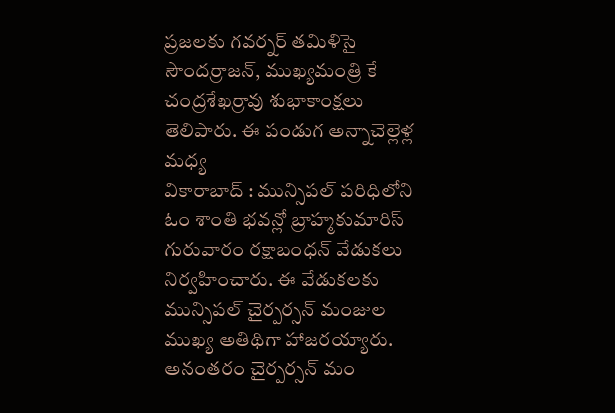ప్రజలకు గవర్నర్ తమిళిసై సౌందర్రాజన్, ముఖ్యమంత్రి కే చంద్రశేఖర్రావు శుభాకాంక్షలు తెలిపారు. ఈ పండుగ అన్నాచెల్లెళ్ల మధ్య
వికారాబాద్ : మున్సిపల్ పరిధిలోని ఓం శాంతి భవన్లో బ్రాహ్మకుమారిస్ గురువారం రక్షాబంధన్ వేడుకలు నిర్వహించారు. ఈ వేడుకలకు మున్సిపల్ చైర్పర్సన్ మంజుల ముఖ్య అతిథిగా హాజరయ్యారు. అనంతరం చైర్పర్సన్ మం